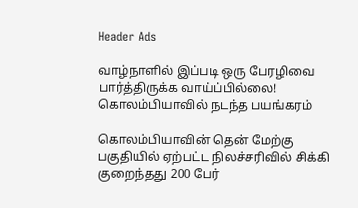Header Ads

வாழ்நாளில் இப்படி ஒரு பேரழிவை பார்த்திருக்க வாய்ப்பில்லை! கொலம்பியாவில் நடந்த பயங்கரம்

கொலம்பியாவின் தென் மேற்கு பகுதியில் ஏற்பட்ட நிலச்சரிவில் சிக்கி குறைந்தது 200 பேர்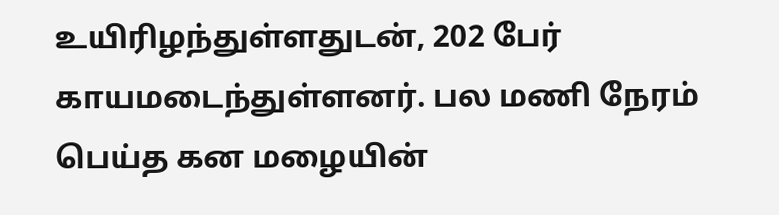உயிரிழந்துள்ளதுடன், 202 பேர் காயமடைந்துள்ளனர். பல மணி நேரம் பெய்த கன மழையின்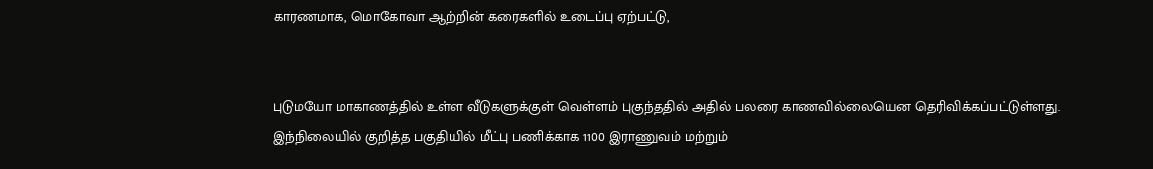காரணமாக, மொகோவா ஆற்றின் கரைகளில் உடைப்பு ஏற்பட்டு,


புடுமயோ மாகாணத்தில் உள்ள வீடுகளுக்குள் வெள்ளம் புகுந்ததில் அதில் பலரை காணவில்லையென தெரிவிக்கப்பட்டுள்ளது. இந்நிலையில் குறித்த பகுதியில் மீட்பு பணிக்காக 1100 இராணுவம் மற்றும்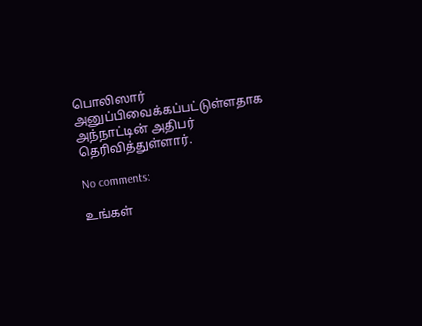பொலிஸார் அனுப்பிவைக்கப்பட்டுள்ளதாக அந்நாட்டின் அதிபர் தெரிவித்துள்ளார்.

No comments:

உங்கள்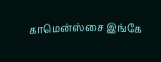காமென்ஸ்சை இங்கே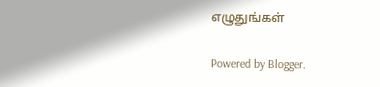எழுதுங்கள்

Powered by Blogger.